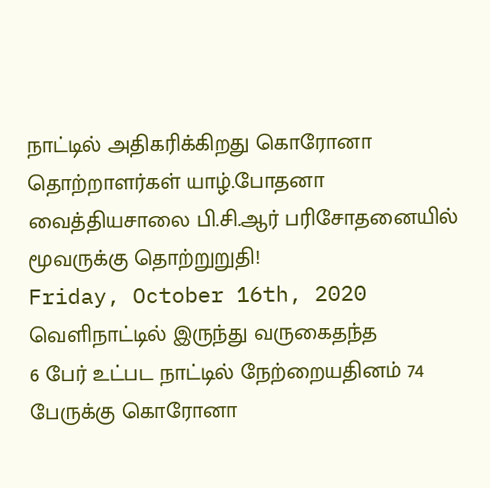நாட்டில் அதிகரிக்கிறது கொரோனா தொற்றாளர்கள் யாழ்.போதனா வைத்தியசாலை பி.சி.ஆர் பரிசோதனையில் மூவருக்கு தொற்றுறுதி!
Friday, October 16th, 2020
வெளிநாட்டில் இருந்து வருகைதந்த
6 பேர் உட்பட நாட்டில் நேற்றையதினம் 74 பேருக்கு கொரோனா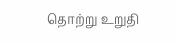தொற்று உறுதி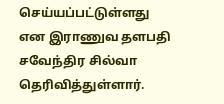செய்யப்பட்டுள்ளது
என இராணுவ தளபதி சவேந்திர சில்வா தெரிவித்துள்ளார்.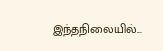இந்தநிலையில்...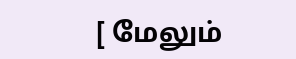[ மேலும்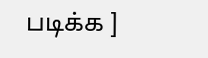படிக்க ]